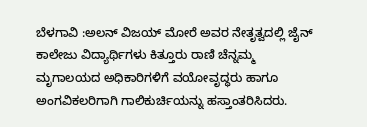ಬೆಳಗಾವಿ :ಅಲನ್ ವಿಜಯ್ ಮೋರೆ ಅವರ ನೇತೃತ್ವದಲ್ಲಿ ಜೈನ್ ಕಾಲೇಜು ವಿದ್ಯಾರ್ಥಿಗಳು ಕಿತ್ತೂರು ರಾಣಿ ಚೆನ್ನಮ್ಮ ಮೃಗಾಲಯದ ಅಧಿಕಾರಿಗಳಿಗೆ ವಯೋವೃದ್ಧರು ಹಾಗೂ ಅಂಗವಿಕಲರಿಗಾಗಿ ಗಾಲಿಕುರ್ಚಿಯನ್ನು ಹಸ್ತಾಂತರಿಸಿದರು.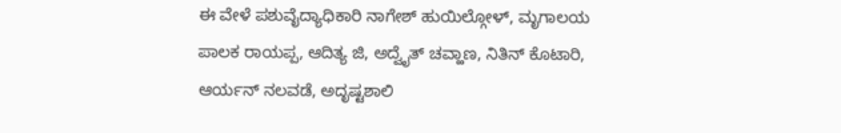ಈ ವೇಳೆ ಪಶುವೈದ್ಯಾಧಿಕಾರಿ ನಾಗೇಶ್ ಹುಯಿಲ್ಗೋಳ್, ಮೃಗಾಲಯ ಪಾಲಕ ರಾಯಪ್ಪ, ಆದಿತ್ಯ ಜಿ, ಅದ್ವೈತ್ ಚವ್ಹಾಣ, ನಿತಿನ್ ಕೊಟಾರಿ, ಆರ್ಯನ್ ನಲವಡೆ, ಅದೃಷ್ಟಶಾಲಿ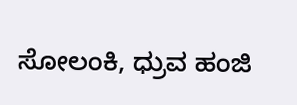ಸೋಲಂಕಿ, ಧ್ರುವ ಹಂಜಿ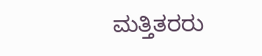ಮತ್ತಿತರರು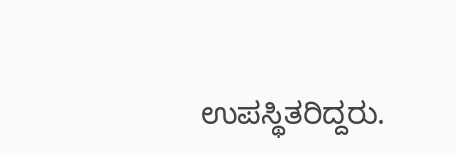ಉಪಸ್ಥಿತರಿದ್ದರು.